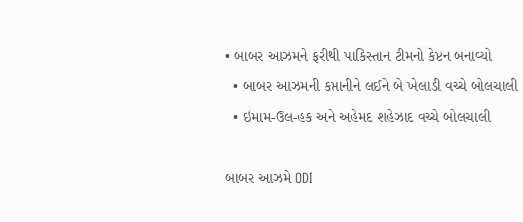• બાબર આઝમને ફરીથી પાકિસ્તાન ટીમનો કેપ્ટન બનાવ્યો
  • બાબર આઝમની કપ્તાનીને લઈને બે ખેલાડી વચ્ચે બોલચાલી
  • ઇમામ-ઉલ-હક અને અહેમદ શહેઝાદ વચ્ચે બોલચાલી

બાબર આઝમે ODI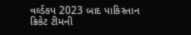વર્લ્ડકપ 2023 બાદ પાકિસ્તાન ક્રિકેટ ટીમની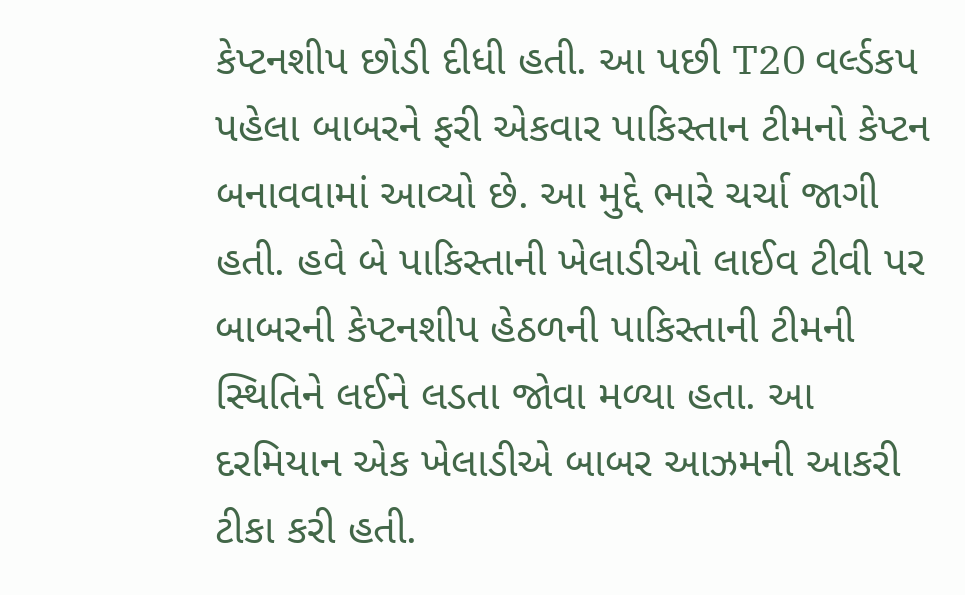કેપ્ટનશીપ છોડી દીધી હતી. આ પછી T20 વર્લ્ડકપ પહેલા બાબરને ફરી એકવાર પાકિસ્તાન ટીમનો કેપ્ટન બનાવવામાં આવ્યો છે. આ મુદ્દે ભારે ચર્ચા જાગી હતી. હવે બે પાકિસ્તાની ખેલાડીઓ લાઈવ ટીવી પર બાબરની કેપ્ટનશીપ હેઠળની પાકિસ્તાની ટીમની સ્થિતિને લઈને લડતા જોવા મળ્યા હતા. આ દરમિયાન એક ખેલાડીએ બાબર આઝમની આકરી ટીકા કરી હતી.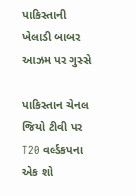પાકિસ્તાની ખેલાડી બાબર આઝમ પર ગુસ્સે

પાકિસ્તાન ચેનલ જિયો ટીવી પર T20 વર્લ્ડકપના એક શો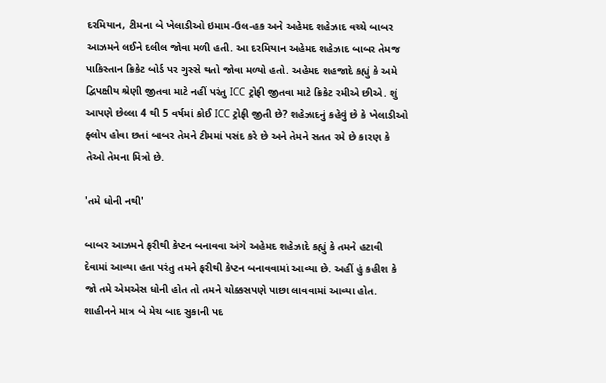દરમિયાન, ટીમના બે ખેલાડીઓ ઇમામ-ઉલ-હક અને અહેમદ શહેઝાદ વચ્ચે બાબર આઝમને લઈને દલીલ જોવા મળી હતી. આ દરમિયાન અહેમદ શહેઝાદ બાબર તેમજ પાકિસ્તાન ક્રિકેટ બોર્ડ પર ગુસ્સે થતો જોવા મળ્યો હતો. અહેમદ શહજાદે કહ્યું કે અમે દ્વિપક્ષીય શ્રેણી જીતવા માટે નહીં પરંતુ ICC ટ્રોફી જીતવા માટે ક્રિકેટ રમીએ છીએ. શું આપણે છેલ્લા 4 થી 5 વર્ષમાં કોઈ ICC ટ્રોફી જીતી છે? શહેઝાદનું કહેવું છે કે ખેલાડીઓ ફ્લોપ હોવા છતાં બાબર તેમને ટીમમાં પસંદ કરે છે અને તેમને સતત રમે છે કારણ કે તેઓ તેમના મિત્રો છે.

'તમે ધોની નથી'

બાબર આઝમને ફરીથી કેપ્ટન બનાવવા અંગે અહેમદ શહેઝાદે કહ્યું કે તમને હટાવી દેવામાં આવ્યા હતા પરંતુ તમને ફરીથી કેપ્ટન બનાવવામાં આવ્યા છે. અહીં હું કહીશ કે જો તમે એમએસ ધોની હોત તો તમને ચોક્કસપણે પાછા લાવવામાં આવ્યા હોત. શાહીનને માત્ર બે મેચ બાદ સુકાની પદ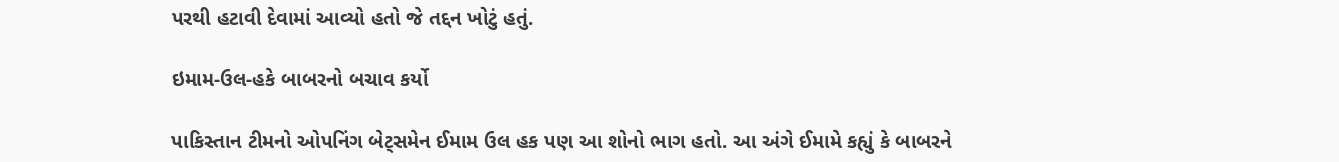પરથી હટાવી દેવામાં આવ્યો હતો જે તદ્દન ખોટું હતું.

ઇમામ-ઉલ-હકે બાબરનો બચાવ કર્યો

પાકિસ્તાન ટીમનો ઓપનિંગ બેટ્સમેન ઈમામ ઉલ હક પણ આ શોનો ભાગ હતો. આ અંગે ઈમામે કહ્યું કે બાબરને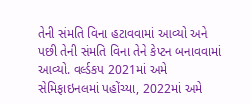તેની સંમતિ વિના હટાવવામાં આવ્યો અને પછી તેની સંમતિ વિના તેને કેપ્ટન બનાવવામાં આવ્યો. વર્લ્ડકપ 2021માં અમે સેમિફાઇનલમાં પહોંચ્યા, 2022માં અમે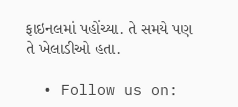ફાઇનલમાં પહોંચ્યા. તે સમયે પણ તે ખેલાડીઓ હતા.

  • Follow us on: